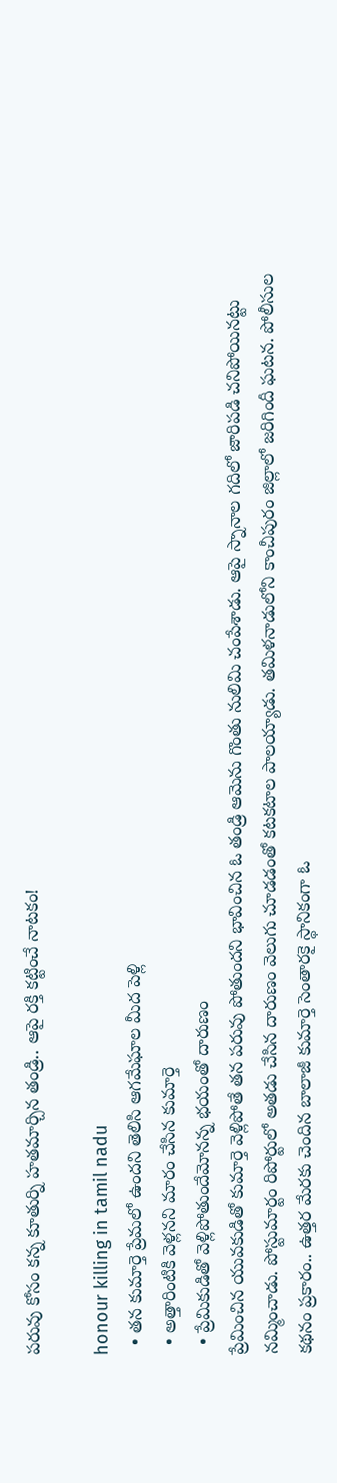పరువు కోసం కన్న కూతుర్ని హతమార్చిన తండ్రి.. ఆపై రక్తి కట్టించే నాటకం!

honour killing in tamil nadu
  • తన కుమార్తె ప్రేమలో ఉందని తెలిసి ఆగమేఘాల మీద పెళ్లి
  • అత్తారింటికి వెళ్లనని మారం చేసిన కుమార్తె
  • ప్రేమికుడితో వెళ్లిపోతుందేమోనన్న భయంతో దారుణం
ప్రేమించిన యువకుడితో కుమార్తె వెళ్లిపోతే తన పరువు పోతుందని భావించిన ఓ తండ్రి ఆమెను గొంతు నులిమి చంపేశాడు. ఆపై స్నానాల గదిలో జారిపడి చనిపోయినట్టు నమ్మించాడు. పోస్టుమార్టం రిపోర్టులో అతడు చేసిన దారుణం వెలుగు చూడడంతో కటకటాల పాలయ్యాడు. తమిళనాడులోని కాంచీపురం జిల్లాలో జరిగిందీ ఘటన. పోలీసుల కథనం ప్రకారం.. ఉత్తర మేరకు చెందిన బాలాజీ కుమార్తె సెంతారకై స్థానికంగా ఓ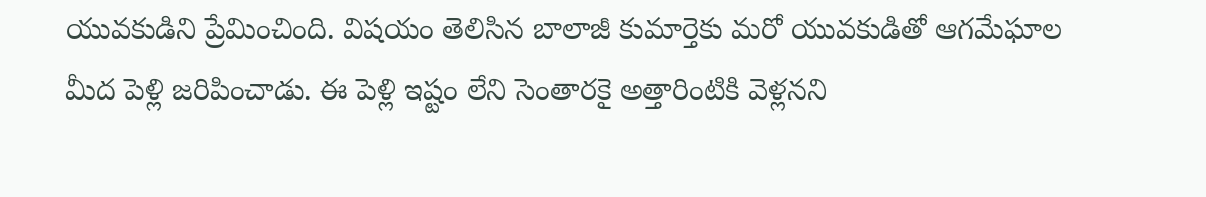యువకుడిని ప్రేమించింది. విషయం తెలిసిన బాలాజీ కుమార్తెకు మరో యువకుడితో ఆగమేఘాల మీద పెళ్లి జరిపించాడు. ఈ పెళ్లి ఇష్టం లేని సెంతారకై అత్తారింటికి వెళ్లనని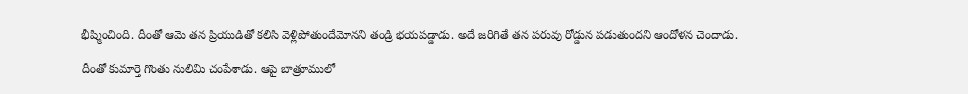భీష్మించింది. దీంతో ఆమె తన ప్రియుడితో కలిసి వెళ్లిపోతుందేమోనని తండ్రి భయపడ్డాడు. అదే జరిగితే తన పరువు రోడ్డున పడుతుందని ఆందోళన చెందాడు.

దీంతో కుమార్తె గొంతు నులిమి చంపేశాడు. ఆపై బాత్రూములో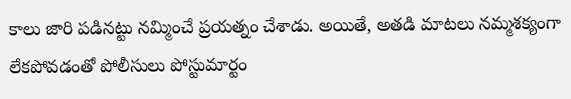కాలు జారి పడినట్టు నమ్మించే ప్రయత్నం చేశాడు. అయితే, అతడి మాటలు నమ్మశక్యంగా లేకపోవడంతో పోలీసులు పోస్టుమార్టం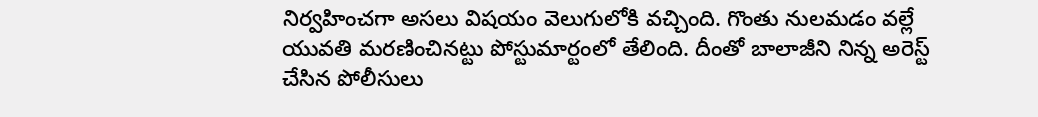నిర్వహించగా అసలు విషయం వెలుగులోకి వచ్చింది. గొంతు నులమడం వల్లే యువతి మరణించినట్టు పోస్టుమార్టంలో తేలింది. దీంతో బాలాజీని నిన్న అరెస్ట్ చేసిన పోలీసులు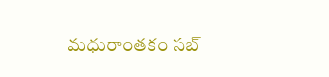మధురాంతకం సబ్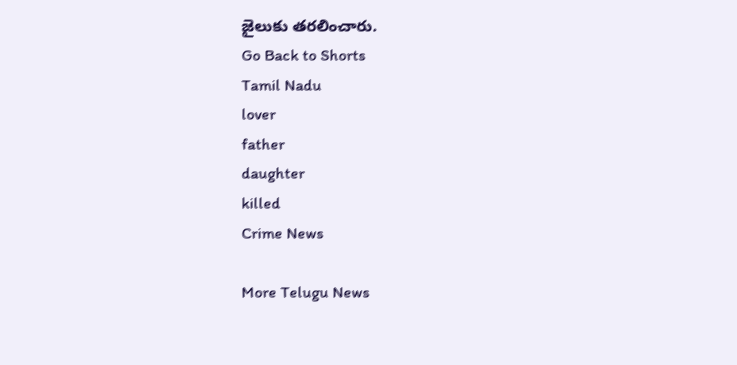జైలుకు తరలించారు.
Go Back to Shorts
Tamil Nadu
lover
father
daughter
killed
Crime News

More Telugu News